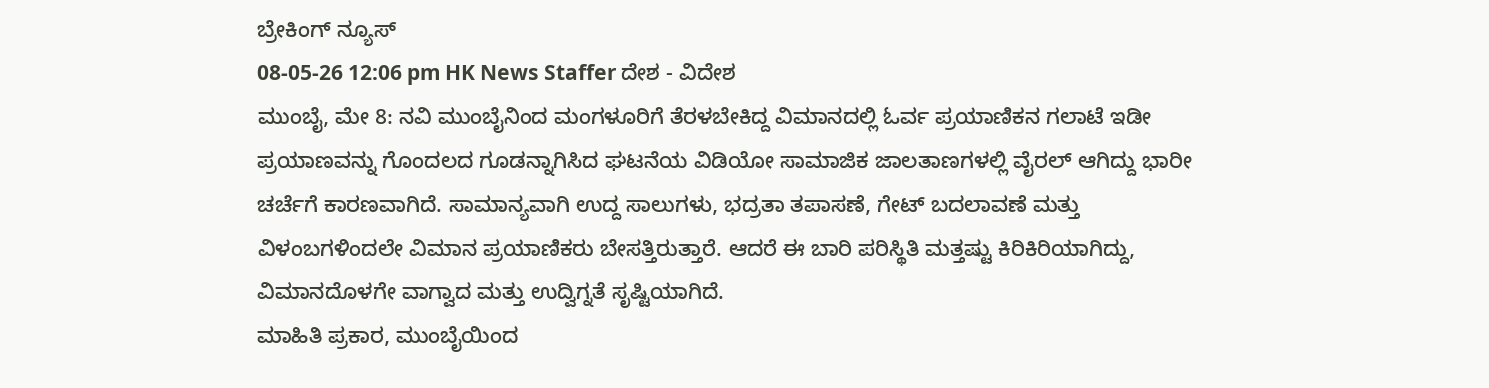ಬ್ರೇಕಿಂಗ್ ನ್ಯೂಸ್
08-05-26 12:06 pm HK News Staffer ದೇಶ - ವಿದೇಶ
ಮುಂಬೈ, ಮೇ 8: ನವಿ ಮುಂಬೈನಿಂದ ಮಂಗಳೂರಿಗೆ ತೆರಳಬೇಕಿದ್ದ ವಿಮಾನದಲ್ಲಿ ಓರ್ವ ಪ್ರಯಾಣಿಕನ ಗಲಾಟೆ ಇಡೀ ಪ್ರಯಾಣವನ್ನು ಗೊಂದಲದ ಗೂಡನ್ನಾಗಿಸಿದ ಘಟನೆಯ ವಿಡಿಯೋ ಸಾಮಾಜಿಕ ಜಾಲತಾಣಗಳಲ್ಲಿ ವೈರಲ್ ಆಗಿದ್ದು ಭಾರೀ ಚರ್ಚೆಗೆ ಕಾರಣವಾಗಿದೆ. ಸಾಮಾನ್ಯವಾಗಿ ಉದ್ದ ಸಾಲುಗಳು, ಭದ್ರತಾ ತಪಾಸಣೆ, ಗೇಟ್ ಬದಲಾವಣೆ ಮತ್ತು ವಿಳಂಬಗಳಿಂದಲೇ ವಿಮಾನ ಪ್ರಯಾಣಿಕರು ಬೇಸತ್ತಿರುತ್ತಾರೆ. ಆದರೆ ಈ ಬಾರಿ ಪರಿಸ್ಥಿತಿ ಮತ್ತಷ್ಟು ಕಿರಿಕಿರಿಯಾಗಿದ್ದು, ವಿಮಾನದೊಳಗೇ ವಾಗ್ವಾದ ಮತ್ತು ಉದ್ವಿಗ್ನತೆ ಸೃಷ್ಟಿಯಾಗಿದೆ.
ಮಾಹಿತಿ ಪ್ರಕಾರ, ಮುಂಬೈಯಿಂದ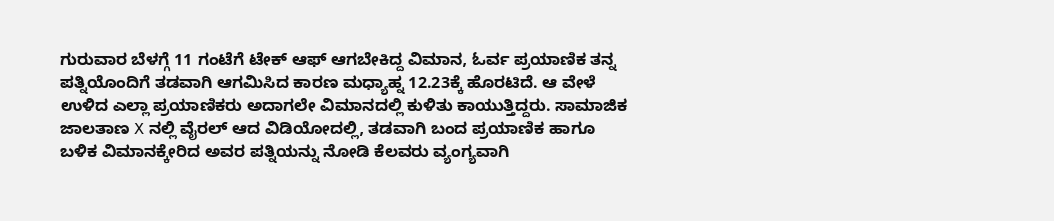ಗುರುವಾರ ಬೆಳಗ್ಗೆ 11 ಗಂಟೆಗೆ ಟೇಕ್ ಆಫ್ ಆಗಬೇಕಿದ್ದ ವಿಮಾನ, ಓರ್ವ ಪ್ರಯಾಣಿಕ ತನ್ನ ಪತ್ನಿಯೊಂದಿಗೆ ತಡವಾಗಿ ಆಗಮಿಸಿದ ಕಾರಣ ಮಧ್ಯಾಹ್ನ 12.23ಕ್ಕೆ ಹೊರಟಿದೆ. ಆ ವೇಳೆ ಉಳಿದ ಎಲ್ಲಾ ಪ್ರಯಾಣಿಕರು ಅದಾಗಲೇ ವಿಮಾನದಲ್ಲಿ ಕುಳಿತು ಕಾಯುತ್ತಿದ್ದರು. ಸಾಮಾಜಿಕ ಜಾಲತಾಣ X ನಲ್ಲಿ ವೈರಲ್ ಆದ ವಿಡಿಯೋದಲ್ಲಿ, ತಡವಾಗಿ ಬಂದ ಪ್ರಯಾಣಿಕ ಹಾಗೂ ಬಳಿಕ ವಿಮಾನಕ್ಕೇರಿದ ಅವರ ಪತ್ನಿಯನ್ನು ನೋಡಿ ಕೆಲವರು ವ್ಯಂಗ್ಯವಾಗಿ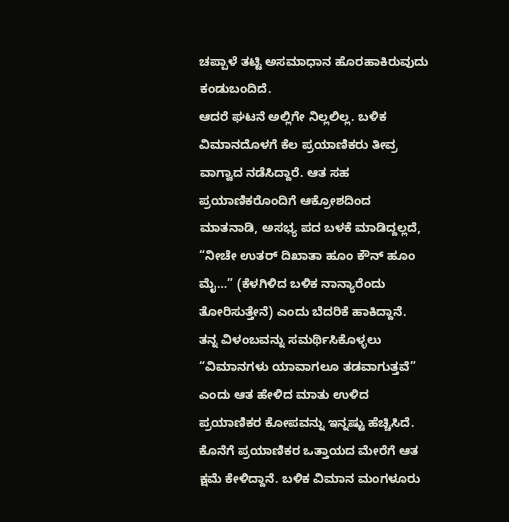ಚಪ್ಪಾಳೆ ತಟ್ಟಿ ಅಸಮಾಧಾನ ಹೊರಹಾಕಿರುವುದು ಕಂಡುಬಂದಿದೆ.
ಆದರೆ ಘಟನೆ ಅಲ್ಲಿಗೇ ನಿಲ್ಲಲಿಲ್ಲ. ಬಳಿಕ ವಿಮಾನದೊಳಗೆ ಕೆಲ ಪ್ರಯಾಣಿಕರು ತೀವ್ರ ವಾಗ್ವಾದ ನಡೆಸಿದ್ದಾರೆ. ಆತ ಸಹ ಪ್ರಯಾಣಿಕರೊಂದಿಗೆ ಆಕ್ರೋಶದಿಂದ ಮಾತನಾಡಿ, ಅಸಭ್ಯ ಪದ ಬಳಕೆ ಮಾಡಿದ್ದಲ್ಲದೆ, “ನೀಚೇ ಉತರ್ ದಿಖಾತಾ ಹೂಂ ಕೌನ್ ಹೂಂ ಮೈ…” (ಕೆಳಗಿಳಿದ ಬಳಿಕ ನಾನ್ಯಾರೆಂದು ತೋರಿಸುತ್ತೇನೆ) ಎಂದು ಬೆದರಿಕೆ ಹಾಕಿದ್ದಾನೆ.
ತನ್ನ ವಿಳಂಬವನ್ನು ಸಮರ್ಥಿಸಿಕೊಳ್ಳಲು “ವಿಮಾನಗಳು ಯಾವಾಗಲೂ ತಡವಾಗುತ್ತವೆ” ಎಂದು ಆತ ಹೇಳಿದ ಮಾತು ಉಳಿದ ಪ್ರಯಾಣಿಕರ ಕೋಪವನ್ನು ಇನ್ನಷ್ಟು ಹೆಚ್ಚಿಸಿದೆ. ಕೊನೆಗೆ ಪ್ರಯಾಣಿಕರ ಒತ್ತಾಯದ ಮೇರೆಗೆ ಆತ ಕ್ಷಮೆ ಕೇಳಿದ್ದಾನೆ. ಬಳಿಕ ವಿಮಾನ ಮಂಗಳೂರು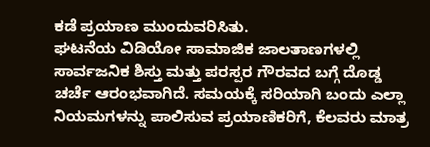ಕಡೆ ಪ್ರಯಾಣ ಮುಂದುವರಿಸಿತು.
ಘಟನೆಯ ವಿಡಿಯೋ ಸಾಮಾಜಿಕ ಜಾಲತಾಣಗಳಲ್ಲಿ ಸಾರ್ವಜನಿಕ ಶಿಸ್ತು ಮತ್ತು ಪರಸ್ಪರ ಗೌರವದ ಬಗ್ಗೆ ದೊಡ್ಡ ಚರ್ಚೆ ಆರಂಭವಾಗಿದೆ. ಸಮಯಕ್ಕೆ ಸರಿಯಾಗಿ ಬಂದು ಎಲ್ಲಾ ನಿಯಮಗಳನ್ನು ಪಾಲಿಸುವ ಪ್ರಯಾಣಿಕರಿಗೆ, ಕೆಲವರು ಮಾತ್ರ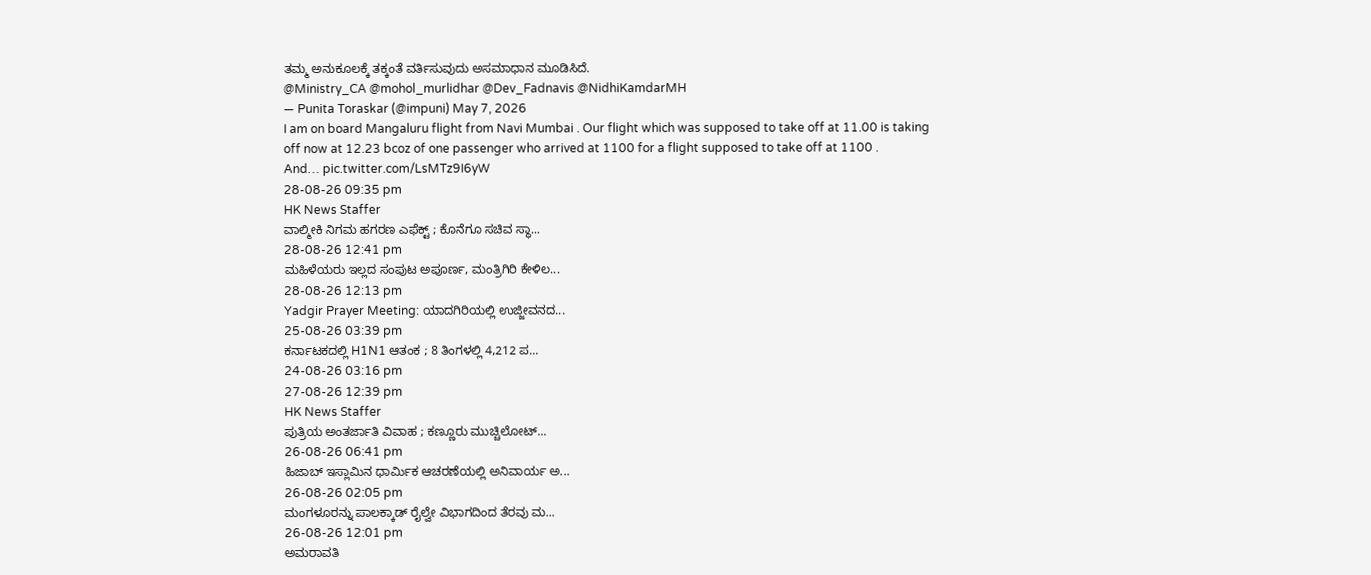ತಮ್ಮ ಅನುಕೂಲಕ್ಕೆ ತಕ್ಕಂತೆ ವರ್ತಿಸುವುದು ಅಸಮಾಧಾನ ಮೂಡಿಸಿದೆ.
@Ministry_CA @mohol_murlidhar @Dev_Fadnavis @NidhiKamdarMH
— Punita Toraskar (@impuni) May 7, 2026
I am on board Mangaluru flight from Navi Mumbai . Our flight which was supposed to take off at 11.00 is taking off now at 12.23 bcoz of one passenger who arrived at 1100 for a flight supposed to take off at 1100 .
And… pic.twitter.com/LsMTz9I6yW
28-08-26 09:35 pm
HK News Staffer
ವಾಲ್ಮೀಕಿ ನಿಗಮ ಹಗರಣ ಎಫೆಕ್ಟ್ ; ಕೊನೆಗೂ ಸಚಿವ ಸ್ಥಾ...
28-08-26 12:41 pm
ಮಹಿಳೆಯರು ಇಲ್ಲದ ಸಂಪುಟ ಅಪೂರ್ಣ, ಮಂತ್ರಿಗಿರಿ ಕೇಳಿಲ...
28-08-26 12:13 pm
Yadgir Prayer Meeting: ಯಾದಗಿರಿಯಲ್ಲಿ ಉಜ್ಜೀವನದ...
25-08-26 03:39 pm
ಕರ್ನಾಟಕದಲ್ಲಿ H1N1 ಆತಂಕ ; 8 ತಿಂಗಳಲ್ಲಿ 4,212 ಪ...
24-08-26 03:16 pm
27-08-26 12:39 pm
HK News Staffer
ಪುತ್ರಿಯ ಅಂತರ್ಜಾತಿ ವಿವಾಹ ; ಕಣ್ಣೂರು ಮುಚ್ಚಿಲೋಟ್...
26-08-26 06:41 pm
ಹಿಜಾಬ್ ಇಸ್ಲಾಮಿನ ಧಾರ್ಮಿಕ ಆಚರಣೆಯಲ್ಲಿ ಅನಿವಾರ್ಯ ಅ...
26-08-26 02:05 pm
ಮಂಗಳೂರನ್ನು ಪಾಲಕ್ಕಾಡ್ ರೈಲ್ವೇ ವಿಭಾಗದಿಂದ ತೆರವು ಮ...
26-08-26 12:01 pm
ಅಮರಾವತಿ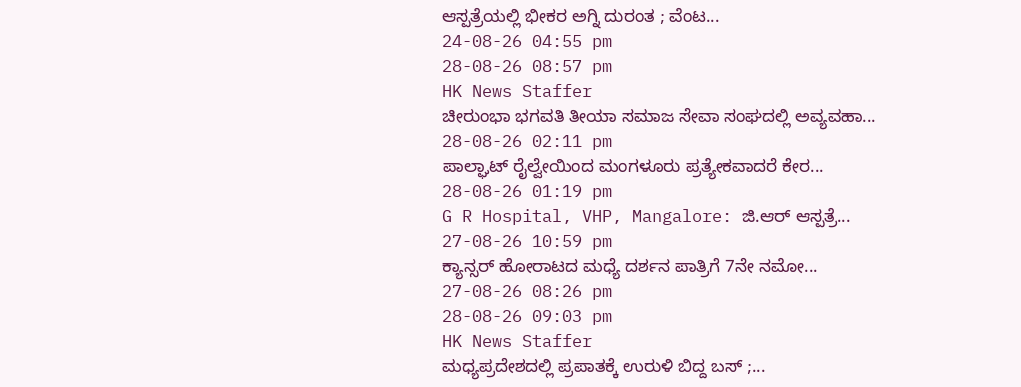ಆಸ್ಪತ್ರೆಯಲ್ಲಿ ಭೀಕರ ಅಗ್ನಿ ದುರಂತ ; ವೆಂಟ...
24-08-26 04:55 pm
28-08-26 08:57 pm
HK News Staffer
ಚೀರುಂಭಾ ಭಗವತಿ ತೀಯಾ ಸಮಾಜ ಸೇವಾ ಸಂಘದಲ್ಲಿ ಅವ್ಯವಹಾ...
28-08-26 02:11 pm
ಪಾಲ್ಘಾಟ್ ರೈಲ್ವೇಯಿಂದ ಮಂಗಳೂರು ಪ್ರತ್ಯೇಕವಾದರೆ ಕೇರ...
28-08-26 01:19 pm
G R Hospital, VHP, Mangalore: ಜಿ.ಆರ್ ಆಸ್ಪತ್ರೆ...
27-08-26 10:59 pm
ಕ್ಯಾನ್ಸರ್ ಹೋರಾಟದ ಮಧ್ಯೆ ದರ್ಶನ ಪಾತ್ರಿಗೆ 7ನೇ ನಮೋ...
27-08-26 08:26 pm
28-08-26 09:03 pm
HK News Staffer
ಮಧ್ಯಪ್ರದೇಶದಲ್ಲಿ ಪ್ರಪಾತಕ್ಕೆ ಉರುಳಿ ಬಿದ್ದ ಬಸ್ ;...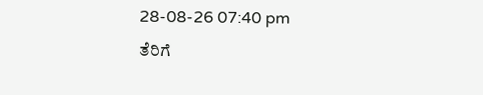28-08-26 07:40 pm
ತೆರಿಗೆ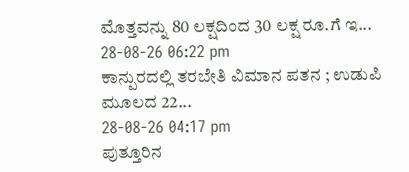ಮೊತ್ತವನ್ನು 80 ಲಕ್ಷದಿಂದ 30 ಲಕ್ಷ ರೂ.ಗೆ ಇ...
28-08-26 06:22 pm
ಕಾನ್ಪುರದಲ್ಲಿ ತರಬೇತಿ ವಿಮಾನ ಪತನ ; ಉಡುಪಿ ಮೂಲದ 22...
28-08-26 04:17 pm
ಪುತ್ತೂರಿನ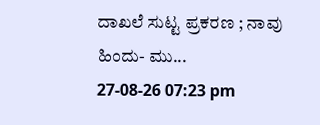ದಾಖಲೆ ಸುಟ್ಟ ಪ್ರಕರಣ ; ನಾವು ಹಿಂದು- ಮು...
27-08-26 07:23 pm